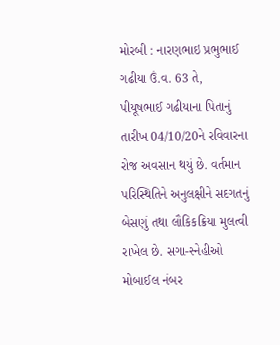મોરબી : નારણભાઇ પ્રભુભાઈ ગઢીયા ઉં.વ. 63 તે, પીયૂષભાઈ ગઢીયાના પિતાનું તારીખ 04/10/20ને રવિવારના રોજ અવસાન થયું છે. વર્તમાન પરિસ્થિતિને અનુલક્ષીને સદગતનું બેસણું તથા લૌકિકક્રિયા મુલત્વી રાખેલ છે. સગા-સ્નેહીઓ મોબાઈલ નંબર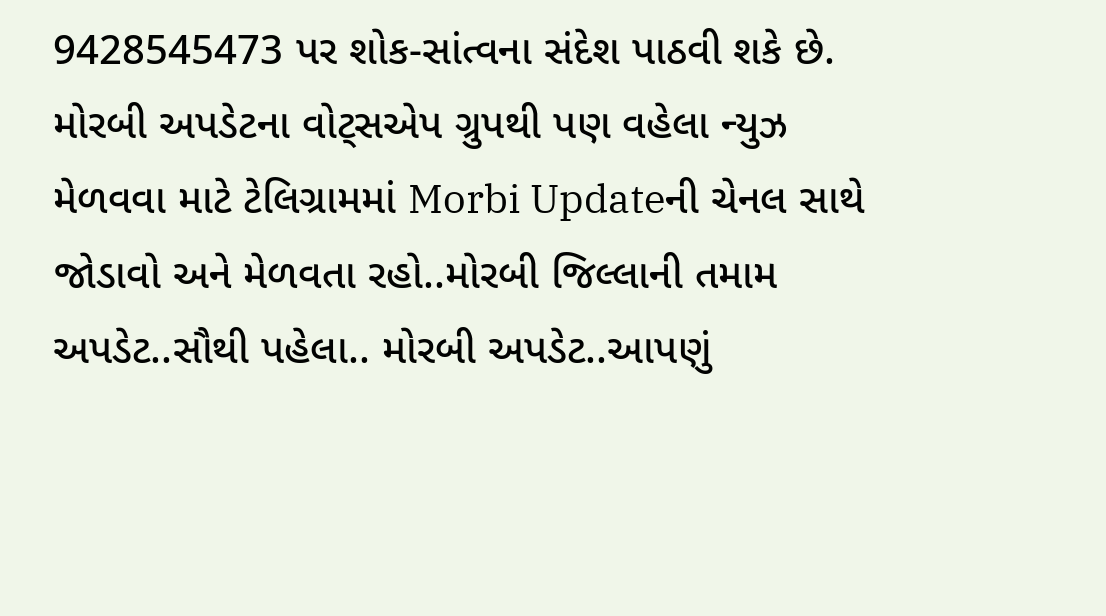9428545473 પર શોક-સાંત્વના સંદેશ પાઠવી શકે છે. મોરબી અપડેટના વોટ્સએપ ગ્રુપથી પણ વહેલા ન્યુઝ મેળવવા માટે ટેલિગ્રામમાં Morbi Updateની ચેનલ સાથે જોડાવો અને મેળવતા રહો..મોરબી જિલ્લાની તમામ અપડેટ..સૌથી પહેલા.. મોરબી અપડેટ..આપણું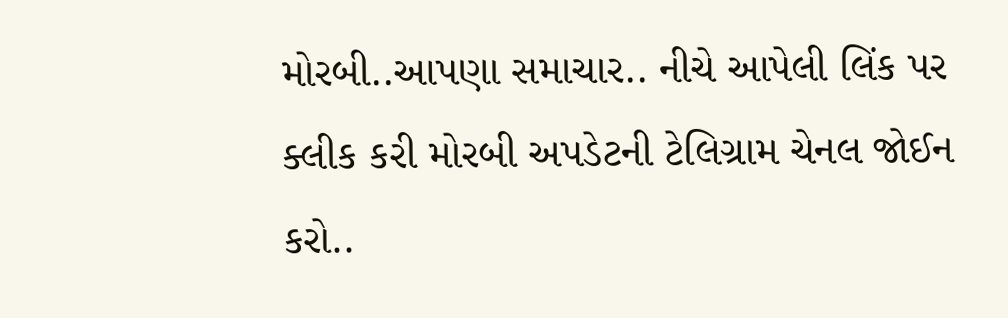મોરબી..આપણા સમાચાર.. નીચે આપેલી લિંક પર ક્લીક કરી મોરબી અપડેટની ટેલિગ્રામ ચેનલ જોઈન કરો..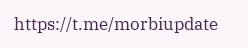https://t.me/morbiupdate